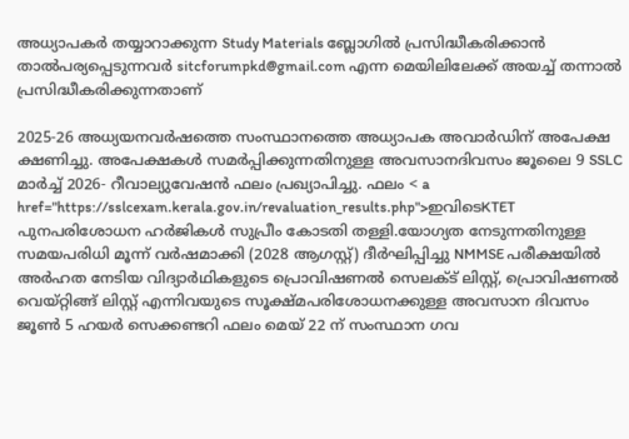അധ്യാപകര്‍ തയ്യാറാക്കുന്ന Study Materials ബ്ലോഗില്‍ പ്രസിദ്ധീകരിക്കാന്‍ താല്‍പര്യപ്പെടുന്നവര്‍ sitcforumpkd@gmail.com എന്ന മെയിലിലേക്ക് അയച്ച് തന്നാല്‍ പ്രസിദ്ധീകരിക്കുന്നതാണ്

2025-26 അധ്യയനവര്‍ഷത്തെ സംസ്ഥാനത്തെ അധ്യാപക അവാര്‍ഡിന് അപേക്ഷ ക്ഷണിച്ചു. അപേക്ഷകള്‍ സമര്‍പ്പിക്കുന്നതിനുള്ള അവസാനദിവസം ജൂലൈ 9 SSLC മാര്‍ച്ച് 2026- റീവാല്യുവേഷന്‍ ഫലം പ്രഖ്യാപിച്ചു. ഫലം < a href="https://sslcexam.kerala.gov.in/revaluation_results.php">ഇവിടെKTET പുനപരിശോധന ഹര്‍ജികള്‍ സുപ്രീം കോടതി തള്ളി.യോഗ്യത നേടുന്നതിനുള്ള സമയപരിധി മൂന്ന് വര്‍ഷമാക്കി (2028 ആഗസ്റ്റ്) ദീര്‍ഘിപ്പിച്ചു NMMSE പരീക്ഷയില്‍ അര്‍ഹത നേടിയ വിദ്യാര്‍ഥികളുടെ പ്രൊവിഷണല്‍ സെലക്ട് ലിസ്റ്റ്, പ്രൊവിഷണല്‍ വെയ്റ്റിങ്ങ് ലിസ്റ്റ് എന്നിവയുടെ സൂക്ഷ്‍മപരിശോധനക്കുള്ള അവസാന ദിവസം ജൂണ്‍ 5 ഹയര്‍ സെക്കണ്ടറി ഫലം മെയ് 22 ന് സംസ്ഥാന ഗവ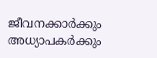ജീവനക്കാര്‍ക്കും അധ്യാപകര്‍ക്കും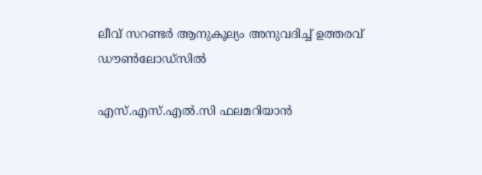ലീവ് സറണ്ടര്‍ ആനുകൂല്യം അനുവദിച്ച് ഉത്തരവ് ഡൗണ്‍ലോഡ്‍സില്‍

എസ്.എസ്.എൽ.സി ഫലമറിയാൻ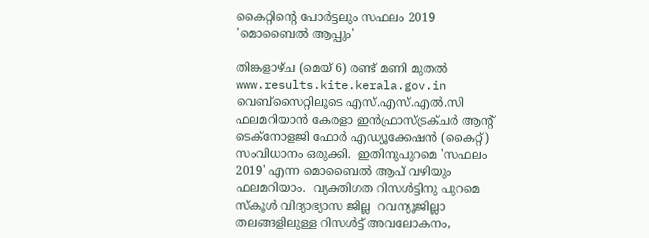കൈറ്റിന്റെ പോർട്ടലും സഫലം 2019 'മൊബൈൽ ആപ്പും'

തിങ്കളാഴ്ച (മെയ് 6) രണ്ട് മണി മുതൽ  www.results.kite.kerala.gov.in വെബ്‌സൈറ്റിലൂടെ എസ്.എസ്.എൽ.സി ഫലമറിയാൻ കേരളാ ഇൻഫ്രാസ്ട്രക്ചർ ആന്റ് ടെക്‌നോളജി ഫോർ എഡ്യൂക്കേഷൻ (കൈറ്റ്) സംവിധാനം ഒരുക്കി.  ഇതിനുപുറമെ 'സഫലം 2019' എന്ന മൊബൈൽ ആപ് വഴിയും ഫലമറിയാം.  വ്യക്തിഗത റിസൾട്ടിനു പുറമെ സ്‌കൂൾ വിദ്യാഭ്യാസ ജില്ല  റവന്യൂജില്ലാ തലങ്ങളിലുള്ള റിസൾട്ട് അവലോകനം,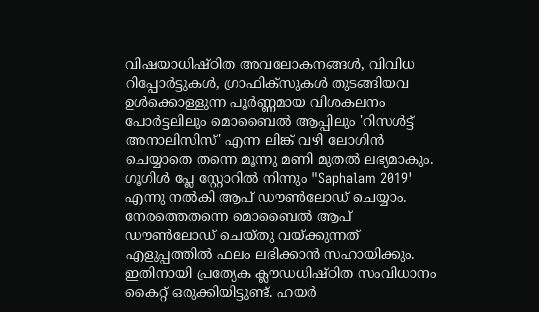വിഷയാധിഷ്ഠിത അവലോകനങ്ങൾ, വിവിധ റിപ്പോർട്ടുകൾ, ഗ്രാഫിക്‌സുകൾ തുടങ്ങിയവ ഉൾക്കൊള്ളുന്ന പൂർണ്ണമായ വിശകലനം പോർട്ടലിലും മൊബൈൽ ആപ്പിലും 'റിസൾട്ട് അനാലിസിസ്' എന്ന ലിങ്ക് വഴി ലോഗിൻ ചെയ്യാതെ തന്നെ മൂന്നു മണി മുതൽ ലഭ്യമാകും.  ഗൂഗിൾ പ്ലേ സ്റ്റോറിൽ നിന്നും "Saphalam 2019' എന്നു നൽകി ആപ് ഡൗൺലോഡ് ചെയ്യാം. നേരത്തെതന്നെ മൊബൈൽ ആപ് ഡൗൺലോഡ് ചെയ്തു വയ്ക്കുന്നത് എളുപ്പത്തിൽ ഫലം ലഭിക്കാൻ സഹായിക്കും. ഇതിനായി പ്രത്യേക ക്ലൗഡധിഷ്ഠിത സംവിധാനം കൈറ്റ് ഒരുക്കിയിട്ടുണ്ട്. ഹയർ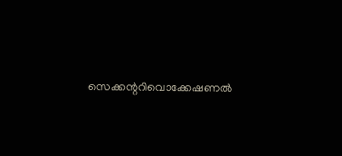സെക്കന്ററിവൊക്കേഷണൽ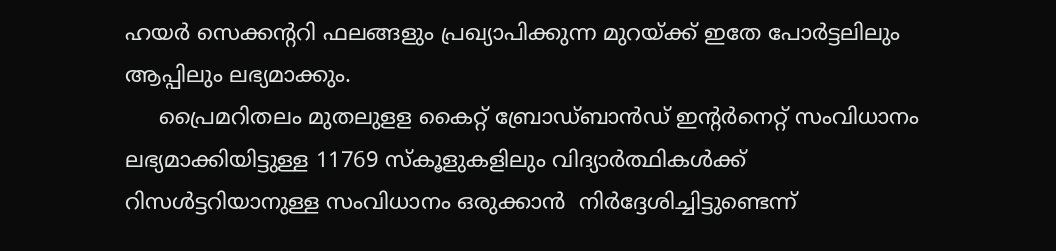ഹയർ സെക്കന്ററി ഫലങ്ങളും പ്രഖ്യാപിക്കുന്ന മുറയ്ക്ക് ഇതേ പോർട്ടലിലും  ആപ്പിലും ലഭ്യമാക്കും.
     പ്രൈമറിതലം മുതലുളള കൈറ്റ് ബ്രോഡ്ബാൻഡ് ഇന്റർനെറ്റ് സംവിധാനം ലഭ്യമാക്കിയിട്ടുള്ള 11769 സ്‌കൂളുകളിലും വിദ്യാർത്ഥികൾക്ക് റിസൾട്ടറിയാനുള്ള സംവിധാനം ഒരുക്കാൻ  നിർദ്ദേശിച്ചിട്ടുണ്ടെന്ന്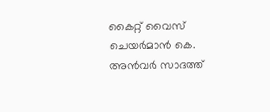കൈറ്റ് വൈസ് ചെയർമാൻ കെ. അൻവർ സാദത്ത്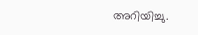അറിയിച്ചു.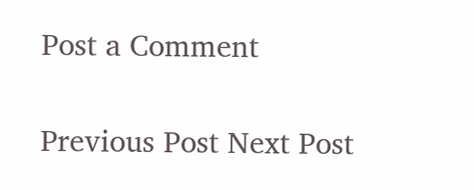Post a Comment

Previous Post Next Post